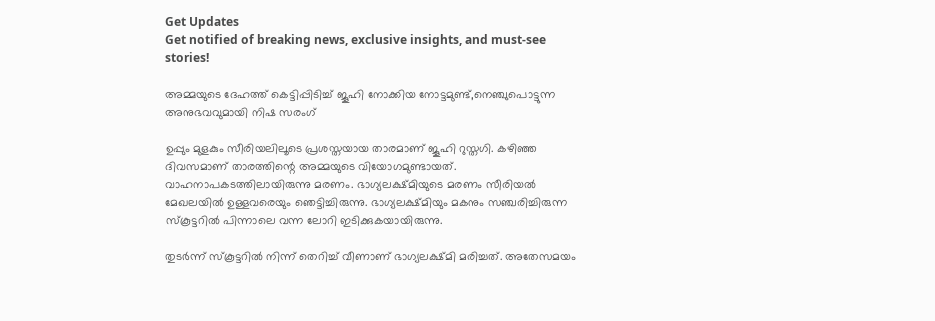Get Updates
Get notified of breaking news, exclusive insights, and must-see stories!

അമ്മയുടെ ദേഹത്ത് കെട്ടിപ്പിടിച്ച് ജൂഹി നോക്കിയ നോട്ടമുണ്ട്,നെഞ്ചുപൊട്ടുന്ന അനുഭവവുമായി നിഷ സരംഗ്

ഉപ്പും മുളകും സീരിയലിലൂടെ പ്രശസ്തയായ താരമാണ് ജൂഹി റുസ്തഗി. കഴിഞ്ഞ ദിവസമാണ് താരത്തിന്റെ അമ്മയുടെ വിയോഗമുണ്ടായത്. വാഹനാപകടത്തിലായിരുന്നു മരണം. ഭാഗ്യലക്ഷ്മിയുടെ മരണം സീരിയല്‍ മേഖലയില്‍ ഉള്ളവരെയും ഞെട്ടിച്ചിരുന്നു. ഭാഗ്യലക്ഷ്മിയും മകനും സഞ്ചരിച്ചിരുന്ന സ്‌കൂട്ടറില്‍ പിന്നാലെ വന്ന ലോറി ഇടിക്കുകയായിരുന്നു.

തുടര്‍ന്ന് സ്‌കൂട്ടറില്‍ നിന്ന് തെറിച്ച് വീണാണ് ഭാഗ്യലക്ഷ്മി മരിച്ചത്. അതേസമയം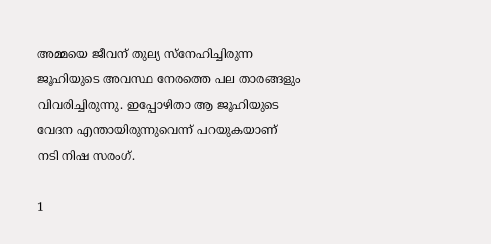അമ്മയെ ജീവന് തുല്യ സ്‌നേഹിച്ചിരുന്ന ജൂഹിയുടെ അവസ്ഥ നേരത്തെ പല താരങ്ങളും വിവരിച്ചിരുന്നു. ഇപ്പോഴിതാ ആ ജൂഹിയുടെ വേദന എന്തായിരുന്നുവെന്ന് പറയുകയാണ് നടി നിഷ സരംഗ്.

1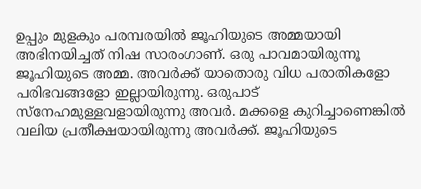ഉപ്പും മുളകും പരമ്പരയില്‍ ജൂഹിയുടെ അമ്മയായി അഭിനയിച്ചത് നിഷ സാരംഗാണ്. ഒരു പാവമായിരുന്നൂ ജൂഹിയുടെ അമ്മ. അവര്‍ക്ക് യാതൊരു വിധ പരാതികളോ പരിഭവങ്ങളോ ഇല്ലായിരുന്നു. ഒരുപാട് സ്‌നേഹമുള്ളവളായിരുന്നു അവര്‍. മക്കളെ കുറിച്ചാണെങ്കില്‍ വലിയ പ്രതീക്ഷയായിരുന്നു അവര്‍ക്ക്. ജൂഹിയുടെ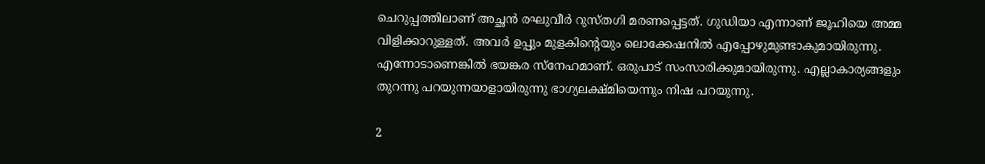ചെറുപ്പത്തിലാണ് അച്ഛന്‍ രഘുവീര്‍ റുസ്തഗി മരണപ്പെട്ടത്. ഗുഡിയാ എന്നാണ് ജൂഹിയെ അമ്മ വിളിക്കാറുള്ളത്. അവര്‍ ഉപ്പും മുളകിന്റെയും ലൊക്കേഷനില്‍ എപ്പോഴുമുണ്ടാകുമായിരുന്നു. എന്നോടാണെങ്കില്‍ ഭയങ്കര സ്‌നേഹമാണ്. ഒരുപാട് സംസാരിക്കുമായിരുന്നു. എല്ലാകാര്യങ്ങളും തുറന്നു പറയുന്നയാളായിരുന്നു ഭാഗ്യലക്ഷ്മിയെന്നും നിഷ പറയുന്നു.

2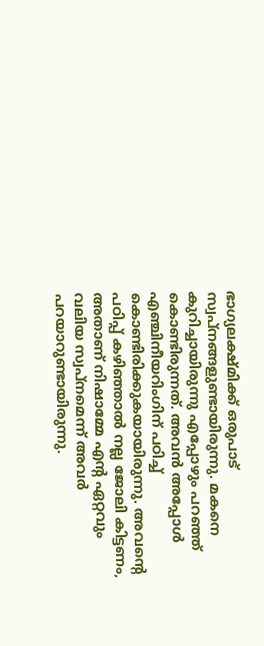ഭാഗ്യലക്ഷ്മിക്ക് ഒരുപാട് സ്വപ്‌നങ്ങളുണ്ടായിരുന്നു. മകനെ കുറിച്ചായിരുന്നു എപ്പോഴും പറഞ്ഞ് കൊണ്ടിരുന്നത്. അവന്‍ അപ്പോള്‍ എഞ്ചിനീയറിംഗിന് പഠിച്ച് കൊണ്ടിരിക്കുകയായിരുന്നു. അവന്റെ പഠിപ്പ് കഴിഞ്ഞാല്‍ നല്ല ജോലി കിട്ടണം, അതാണ് നിഷാമ്മേ എന്റ ഏറ്റവും വലിയ സ്വപ്‌നമെന്ന് അവര്‍ പറയാറുണ്ടായിരുന്നു.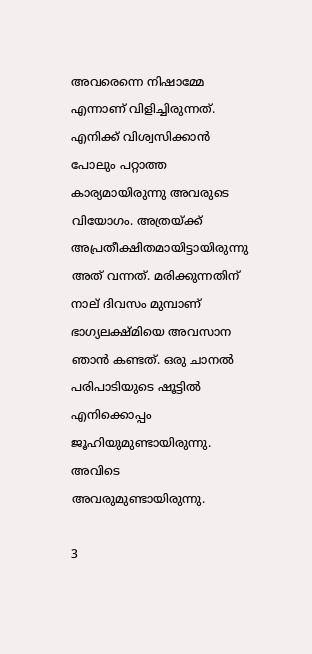അവരെന്നെ നിഷാമ്മേ എന്നാണ് വിളിച്ചിരുന്നത്. എനിക്ക് വിശ്വസിക്കാന്‍ പോലും പറ്റാത്ത കാര്യമായിരുന്നു അവരുടെ വിയോഗം. അത്രയ്ക്ക് അപ്രതീക്ഷിതമായിട്ടായിരുന്നു അത് വന്നത്. മരിക്കുന്നതിന് നാല് ദിവസം മുമ്പാണ് ഭാഗ്യലക്ഷ്മിയെ അവസാന ഞാന്‍ കണ്ടത്. ഒരു ചാനല്‍ പരിപാടിയുടെ ഷൂട്ടില്‍ എനിക്കൊപ്പം ജൂഹിയുമുണ്ടായിരുന്നു. അവിടെ അവരുമുണ്ടായിരുന്നു.

3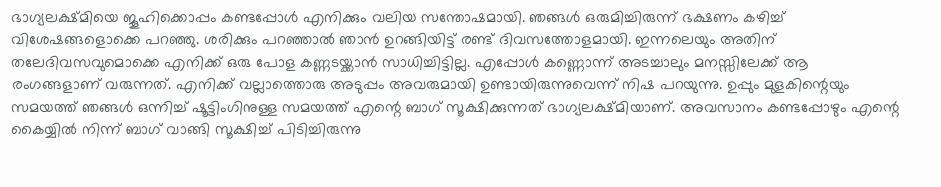ഭാഗ്യലക്ഷ്മിയെ ജൂഹിക്കൊപ്പം കണ്ടപ്പോള്‍ എനിക്കും വലിയ സന്തോഷമായി. ഞങ്ങള്‍ ഒരുമിച്ചിരുന്ന് ഭക്ഷണം കഴിച്ച് വിശേഷങ്ങളൊക്കെ പറഞ്ഞു. ശരിക്കും പറഞ്ഞാല്‍ ഞാന്‍ ഉറങ്ങിയിട്ട് രണ്ട് ദിവസത്തോളമായി. ഇന്നലെയും അതിന് തലേദിവസവുമൊക്കെ എനിക്ക് ഒരു പോള കണ്ണടയ്ക്കാന്‍ സാധിച്ചിട്ടില്ല. എപ്പോള്‍ കണ്ണൊന്ന് അടച്ചാലും മനസ്സിലേക്ക് ആ രംഗങ്ങളാണ് വരുന്നത്. എനിക്ക് വല്ലാത്തൊരു അടുപ്പം അവരുമായി ഉണ്ടായിരുന്നുവെന്ന് നിഷ പറയുന്നു. ഉപ്പും മുളകിന്റെയും സമയത്ത് ഞങ്ങള്‍ ഒന്നിച്ച് ഷൂട്ടിംഗിനുള്ള സമയത്ത് എന്റെ ബാഗ് സൂക്ഷിക്കുന്നത് ഭാഗ്യലക്ഷ്മിയാണ്. അവസാനം കണ്ടപ്പോഴും എന്റെ കൈയ്യില്‍ നിന്ന് ബാഗ് വാങ്ങി സൂക്ഷിച്ച് പിടിച്ചിരുന്നു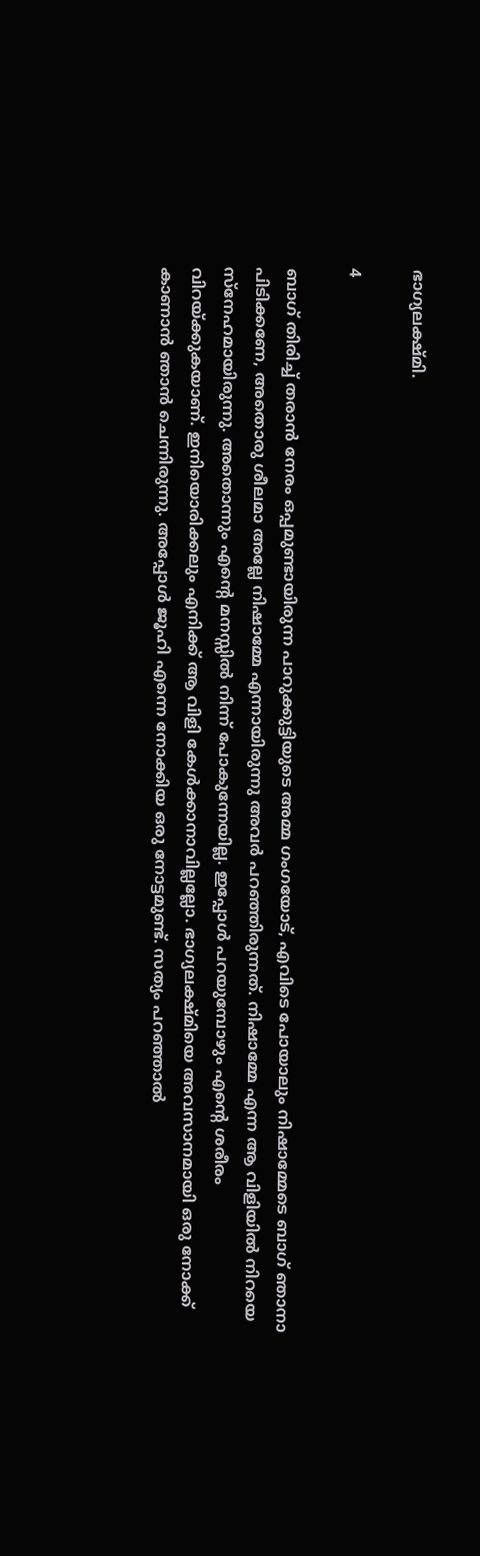ഭാഗ്യലക്ഷ്മി.

4

ബാഗ് തിരിച്ച് തരാന്‍ നേരം ഒപ്പമുണ്ടായിരുന്ന പാറുക്കുട്ടിയുടെ അമ്മ ഗംഗയോട്, എവിടെ പോയാലും നിഷാമ്മേടെ ബാഗ് ഞാനാ പിടിക്കണേ, അതൊരു ശീലമാ അല്ലേ നിഷാമ്മേ എന്നായിരുന്നു അവര്‍ പറഞ്ഞിരുന്നത്. നിഷാമ്മേ എന്ന ആ വിളിയില്‍ നിറയെ സ്‌നേഹമായിരുന്നു. അതൊന്നും എന്റെ മനസ്സില്‍ നിന്ന് പോകുന്നേയില്ല. ഇപ്പോള്‍ പറയുമ്പോഴും എന്റെ ശരീരം വിറയ്ക്കുകയാണ്. ഇനിയൊരിക്കലും എനിക്ക് ആ വിളി കേള്‍ക്കാനാവില്ലല്ലോ. ഭാഗ്യലക്ഷ്മിയെ അവസാനമായി ഒരു നോക്ക് കാണാന്‍ ഞാന്‍ ചെന്നിരുന്നു. അപ്പോള്‍ ജൂഹി എന്നെ നോക്കിയ ഒരു നോട്ടമുണ്ട്. സത്യം പറഞ്ഞാല്‍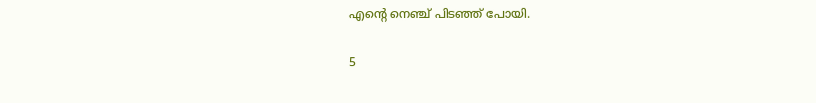എന്റെ നെഞ്ച് പിടഞ്ഞ് പോയി.

5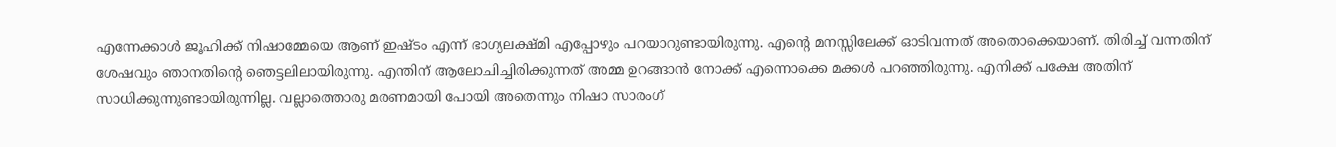എന്നേക്കാള്‍ ജൂഹിക്ക് നിഷാമ്മേയെ ആണ് ഇഷ്ടം എന്ന് ഭാഗ്യലക്ഷ്മി എപ്പോഴും പറയാറുണ്ടായിരുന്നു. എന്റെ മനസ്സിലേക്ക് ഓടിവന്നത് അതൊക്കെയാണ്. തിരിച്ച് വന്നതിന് ശേഷവും ഞാനതിന്റെ ഞെട്ടലിലായിരുന്നു. എന്തിന് ആലോചിച്ചിരിക്കുന്നത് അമ്മ ഉറങ്ങാന്‍ നോക്ക് എന്നൊക്കെ മക്കള്‍ പറഞ്ഞിരുന്നു. എനിക്ക് പക്ഷേ അതിന് സാധിക്കുന്നുണ്ടായിരുന്നില്ല. വല്ലാത്തൊരു മരണമായി പോയി അതെന്നും നിഷാ സാരംഗ്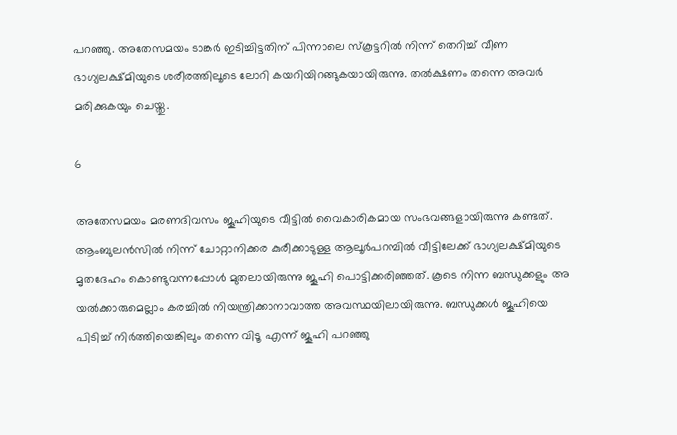പറഞ്ഞു. അതേസമയം ടാങ്കര്‍ ഇടിച്ചിട്ടതിന് പിന്നാലെ സ്‌കൂട്ടറില്‍ നിന്ന് തെറിച്ച് വീണ ഭാഗ്യലക്ഷ്മിയുടെ ശരീരത്തിലൂടെ ലോറി കയറിയിറങ്ങുകയായിരുന്നു. തല്‍ക്ഷണം തന്നെ അവര്‍ മരിക്കുകയും ചെയ്തു.

6

അതേസമയം മരണദിവസം ജൂഹിയുടെ വീട്ടില്‍ വൈകാരികമായ സംഭവങ്ങളായിരുന്നു കണ്ടത്. ആംബുലന്‍സില്‍ നിന്ന് ചോറ്റാനിക്കര കുരീക്കാടുള്ള ആലൂര്‍പറമ്പില്‍ വീട്ടിലേക്ക് ഭാഗ്യലക്ഷ്മിയുടെ മൃതദേഹം കൊണ്ടുവന്നപ്പോള്‍ മുതലായിരുന്നു ജൂഹി പൊട്ടിക്കരിഞ്ഞത്. കൂടെ നിന്ന ബന്ധുക്കളും അ യല്‍ക്കാരുമെല്ലാം കരച്ചില്‍ നിയന്ത്രിക്കാനാവാത്ത അവസ്ഥയിലായിരുന്നു. ബന്ധുക്കള്‍ ജൂഹിയെ പിടിച്ച് നിര്‍ത്തിയെങ്കിലും തന്നെ വിടൂ എന്ന് ജൂഹി പറഞ്ഞു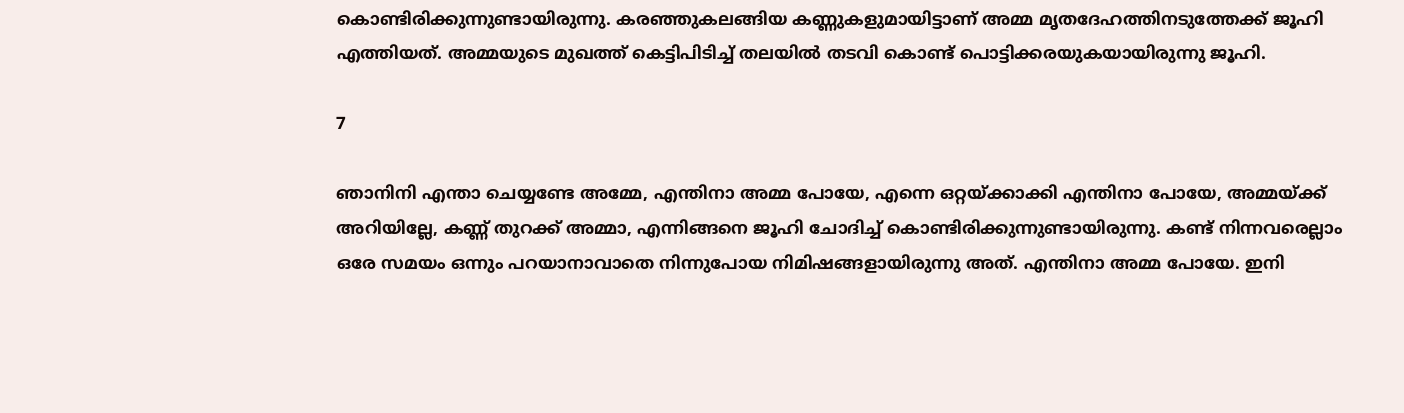കൊണ്ടിരിക്കുന്നുണ്ടായിരുന്നു. കരഞ്ഞുകലങ്ങിയ കണ്ണുകളുമായിട്ടാണ് അമ്മ മൃതദേഹത്തിനടുത്തേക്ക് ജൂഹി എത്തിയത്. അമ്മയുടെ മുഖത്ത് കെട്ടിപിടിച്ച് തലയില്‍ തടവി കൊണ്ട് പൊട്ടിക്കരയുകയായിരുന്നു ജൂഹി.

7

ഞാനിനി എന്താ ചെയ്യണ്ടേ അമ്മേ, എന്തിനാ അമ്മ പോയേ, എന്നെ ഒറ്റയ്ക്കാക്കി എന്തിനാ പോയേ, അമ്മയ്ക്ക് അറിയില്ലേ, കണ്ണ് തുറക്ക് അമ്മാ, എന്നിങ്ങനെ ജൂഹി ചോദിച്ച് കൊണ്ടിരിക്കുന്നുണ്ടായിരുന്നു. കണ്ട് നിന്നവരെല്ലാം ഒരേ സമയം ഒന്നും പറയാനാവാതെ നിന്നുപോയ നിമിഷങ്ങളായിരുന്നു അത്. എന്തിനാ അമ്മ പോയേ. ഇനി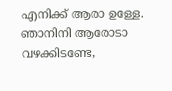എനിക്ക് ആരാ ഉള്ളേ. ഞാനിനി ആരോടാ വഴക്കിടണ്ടേ,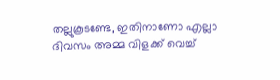തല്ലുകൂടണ്ടേ, ഇതിനാണോ എല്ലാ ദിവസം അമ്മ വിളക്ക് വെച്ച്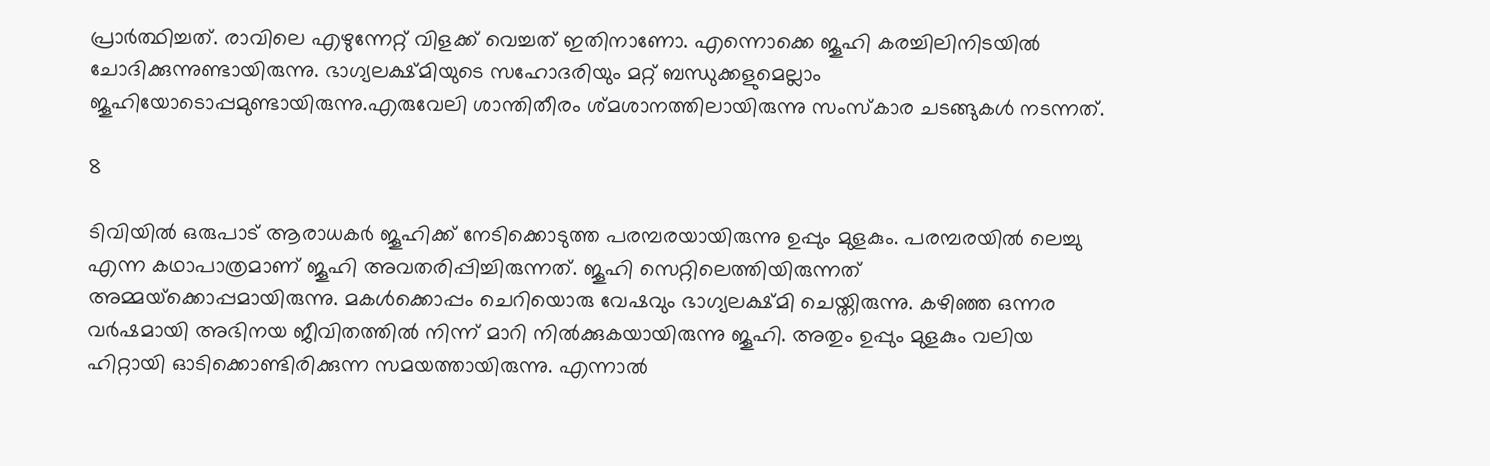പ്രാര്‍ത്ഥിച്ചത്. രാവിലെ എഴുന്നേറ്റ് വിളക്ക് വെച്ചത് ഇതിനാണോ. എന്നൊക്കെ ജൂഹി കരച്ചിലിനിടയില്‍ ചോദിക്കുന്നുണ്ടായിരുന്നു. ഭാഗ്യലക്ഷ്മിയുടെ സഹോദരിയും മറ്റ് ബന്ധുക്കളുമെല്ലാം ജൂഹിയോടൊപ്പമുണ്ടായിരുന്നു.എരുവേലി ശാന്തിതീരം ശ്മശാനത്തിലായിരുന്നു സംസ്‌കാര ചടങ്ങുകള്‍ നടന്നത്.

8

ടിവിയില്‍ ഒരുപാട് ആരാധകര്‍ ജൂഹിക്ക് നേടിക്കൊടുത്ത പരമ്പരയായിരുന്നു ഉപ്പും മുളകും. പരമ്പരയില്‍ ലെച്ചു എന്ന കഥാപാത്രമാണ് ജൂഹി അവതരിപ്പിച്ചിരുന്നത്. ജൂഹി സെറ്റിലെത്തിയിരുന്നത് അമ്മയ്‌ക്കൊപ്പമായിരുന്നു. മകള്‍ക്കൊപ്പം ചെറിയൊരു വേഷവും ഭാഗ്യലക്ഷ്മി ചെയ്തിരുന്നു. കഴിഞ്ഞ ഒന്നര വര്‍ഷമായി അഭിനയ ജീവിതത്തില്‍ നിന്ന് മാറി നില്‍ക്കുകയായിരുന്നു ജൂഹി. അതും ഉപ്പും മുളകും വലിയ ഹിറ്റായി ഓടിക്കൊണ്ടിരിക്കുന്ന സമയത്തായിരുന്നു. എന്നാല്‍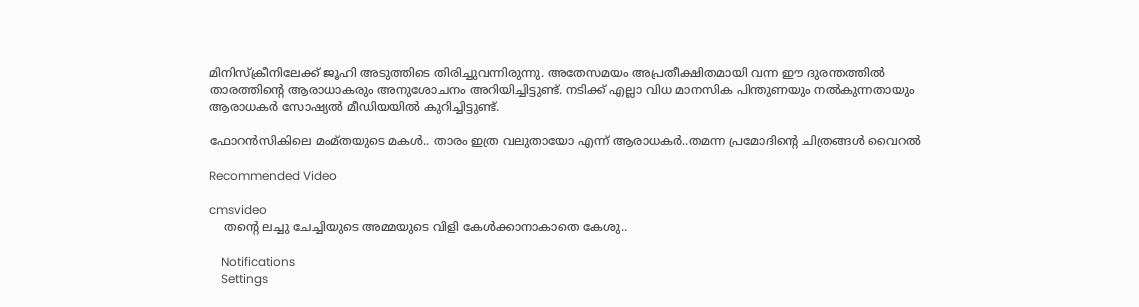മിനിസ്‌ക്രീനിലേക്ക് ജൂഹി അടുത്തിടെ തിരിച്ചുവന്നിരുന്നു. അതേസമയം അപ്രതീക്ഷിതമായി വന്ന ഈ ദുരന്തത്തില്‍ താരത്തിന്റെ ആരാധാകരും അനുശോചനം അറിയിച്ചിട്ടുണ്ട്. നടിക്ക് എല്ലാ വിധ മാനസിക പിന്തുണയും നല്‍കുന്നതായും ആരാധകര്‍ സോഷ്യല്‍ മീഡിയയില്‍ കുറിച്ചിട്ടുണ്ട്.

ഫോറൻസികിലെ മംമ്തയുടെ മകൾ.. താരം ഇത്ര വലുതായോ എന്ന് ആരാധകർ..തമന്ന പ്രമോദിന്റെ ചിത്രങ്ങൾ വൈറൽ

Recommended Video

cmsvideo
    തന്റെ ലച്ചു ചേച്ചിയുടെ അമ്മയുടെ വിളി കേൾക്കാനാകാതെ കേശു..

    Notifications
    Settings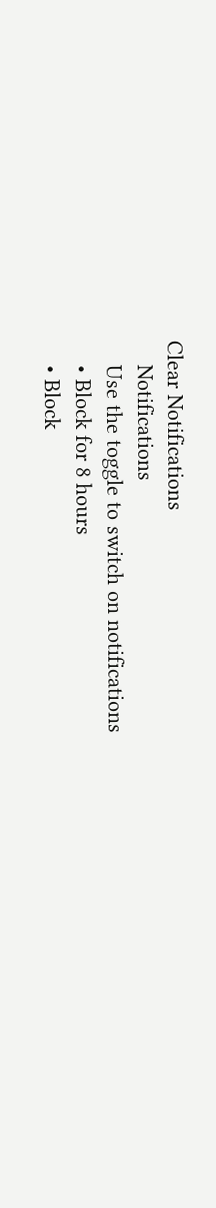Clear Notifications
    Notifications
    Use the toggle to switch on notifications
    • Block for 8 hours
    • Block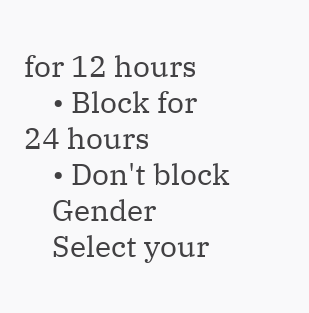for 12 hours
    • Block for 24 hours
    • Don't block
    Gender
    Select your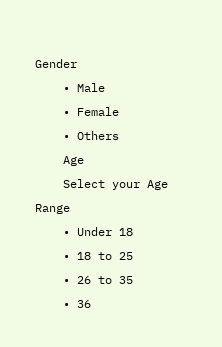Gender
    • Male
    • Female
    • Others
    Age
    Select your Age Range
    • Under 18
    • 18 to 25
    • 26 to 35
    • 36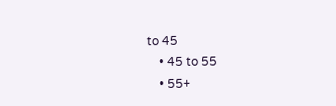to 45
    • 45 to 55
    • 55+